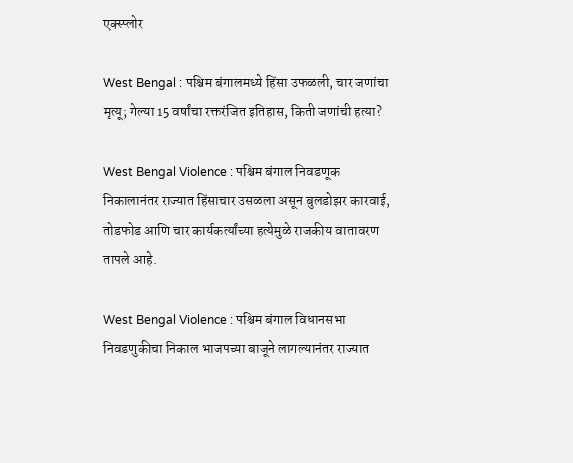एक्स्प्लोर

West Bengal : पश्चिम बंगालमध्ये हिंसा उफळली, चार जणांचा मृत्यू; गेल्या 15 वर्षांचा रक्तरंजित इतिहास, किती जणांची हत्या?

West Bengal Violence : पश्चिम बंगाल निवडणूक निकालानंतर राज्यात हिंसाचार उसळला असून बुलडोझर कारवाई, तोडफोड आणि चार कार्यकर्त्यांच्या हत्येमुळे राजकीय वातावरण तापले आहे.

West Bengal Violence : पश्चिम बंगाल विधानसभा निवडणुकीचा निकाल भाजपच्या बाजूने लागल्यानंतर राज्यात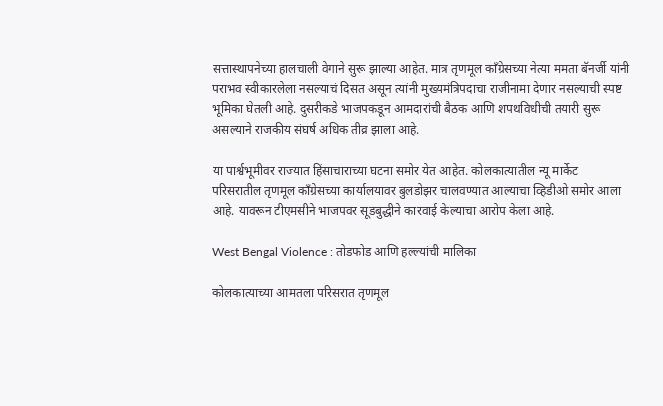सत्तास्थापनेच्या हालचाली वेगाने सुरू झाल्या आहेत. मात्र तृणमूल काँग्रेसच्या नेत्या ममता बॅनर्जी यांनी पराभव स्वीकारलेला नसल्याचं दिसत असून त्यांनी मुख्यमंत्रिपदाचा राजीनामा देणार नसल्याची स्पष्ट भूमिका घेतली आहे. दुसरीकडे भाजपकडून आमदारांची बैठक आणि शपथविधीची तयारी सुरू असल्याने राजकीय संघर्ष अधिक तीव्र झाला आहे.

या पार्श्वभूमीवर राज्यात हिंसाचाराच्या घटना समोर येत आहेत. कोलकात्यातील न्यू मार्केट परिसरातील तृणमूल काँग्रेसच्या कार्यालयावर बुलडोझर चालवण्यात आल्याचा व्हिडीओ समोर आला आहे. यावरून टीएमसीने भाजपवर सूडबुद्धीने कारवाई केल्याचा आरोप केला आहे.

West Bengal Violence : तोडफोड आणि हल्ल्यांची मालिका

कोलकात्याच्या आमतला परिसरात तृणमूल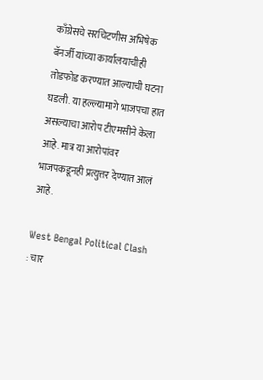काँग्रेसचे सरचिटणीस अभिषेक बॅनर्जी यांच्या कार्यालयाचीही तोडफोड करण्यात आल्याची घटना घडली. या हल्ल्यामागे भाजपचा हात असल्याचा आरोप टीएमसीने केला आहे. मात्र या आरोपांवर भाजपकडूनही प्रत्युत्तर देण्यात आलं आहे.

West Bengal Political Clash : चार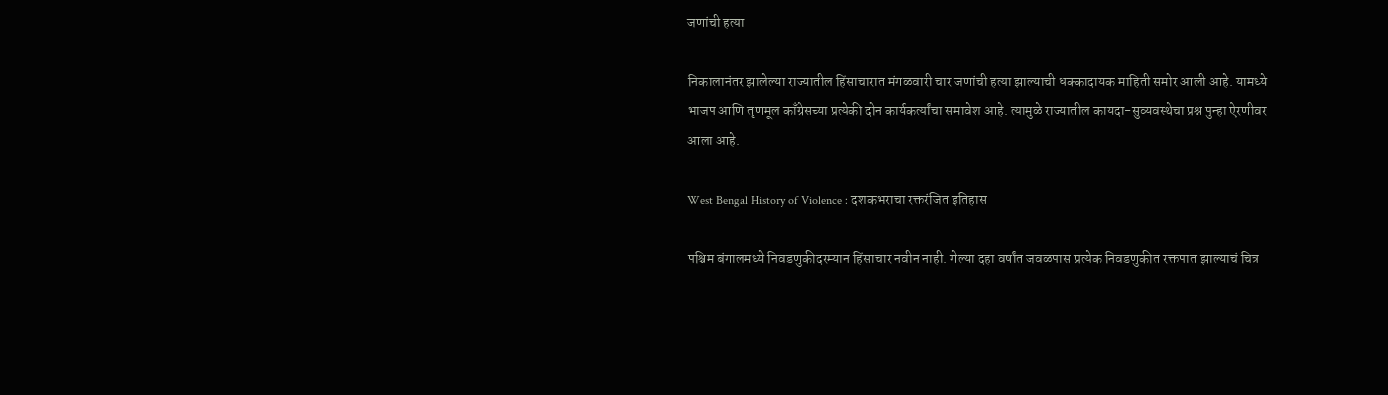जणांची हत्या

निकालानंतर झालेल्या राज्यातील हिंसाचारात मंगळवारी चार जणांची हत्या झाल्याची धक्कादायक माहिती समोर आली आहे. यामध्ये भाजप आणि तृणमूल काँग्रेसच्या प्रत्येकी दोन कार्यकर्त्यांचा समावेश आहे. त्यामुळे राज्यातील कायदा-सुव्यवस्थेचा प्रश्न पुन्हा ऐरणीवर आला आहे.

West Bengal History of Violence : दशकभराचा रक्तरंजित इतिहास

पश्चिम बंगालमध्ये निवडणुकीदरम्यान हिंसाचार नवीन नाही. गेल्या दहा वर्षांत जवळपास प्रत्येक निवडणुकीत रक्तपात झाल्याचं चित्र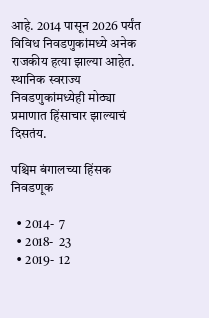आहे. 2014 पासून 2026 पर्यंत विविध निवडणुकांमध्ये अनेक राजकीय हत्या झाल्या आहेत. स्थानिक स्वराज्य निवडणुकांमध्येही मोठ्या प्रमाणात हिंसाचार झाल्याचं दिसतंय.

पश्चिम बंगालच्या हिंसक निवडणूक

  • 2014-  7
  • 2018-  23
  • 2019-  12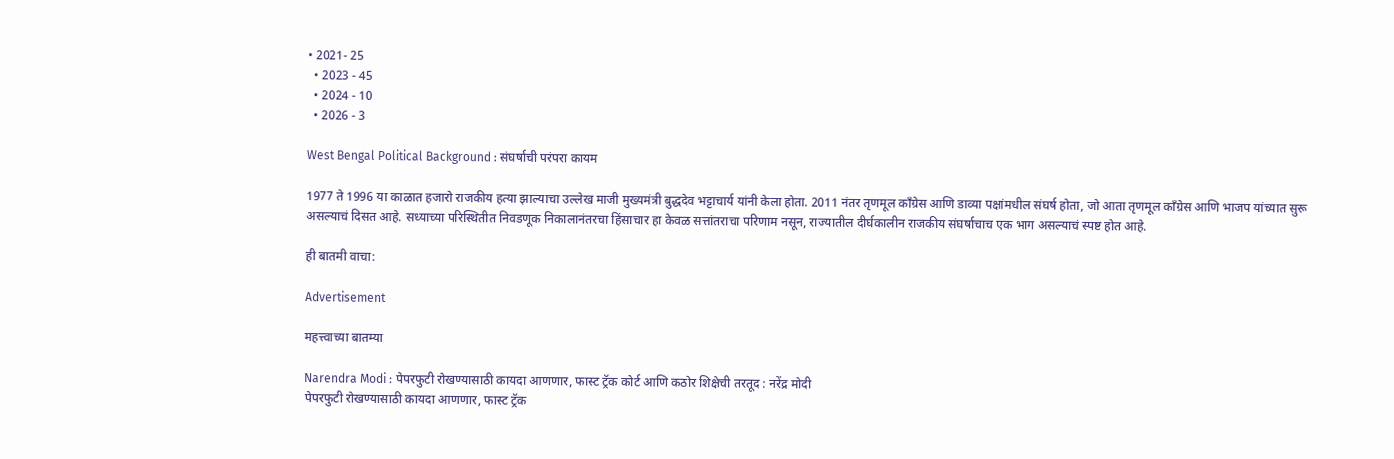• 2021- 25
  • 2023 - 45
  • 2024 - 10
  • 2026 - 3

West Bengal Political Background : संघर्षाची परंपरा कायम

1977 ते 1996 या काळात हजारो राजकीय हत्या झाल्याचा उल्लेख माजी मुख्यमंत्री बुद्धदेव भट्टाचार्य यांनी केला होता. 2011 नंतर तृणमूल काँग्रेस आणि डाव्या पक्षांमधील संघर्ष होता, जो आता तृणमूल काँग्रेस आणि भाजप यांच्यात सुरू असल्याचं दिसत आहे. सध्याच्या परिस्थितीत निवडणूक निकालानंतरचा हिंसाचार हा केवळ सत्तांतराचा परिणाम नसून, राज्यातील दीर्घकालीन राजकीय संघर्षाचाच एक भाग असल्याचं स्पष्ट होत आहे.

ही बातमी वाचा:

Advertisement

महत्त्वाच्या बातम्या

Narendra Modi : पेपरफुटी रोखण्यासाठी कायदा आणणार, फास्ट ट्रॅक कोर्ट आणि कठोर शिक्षेची तरतूद : नरेंद्र मोदी
पेपरफुटी रोखण्यासाठी कायदा आणणार, फास्ट ट्रॅक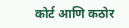कोर्ट आणि कठोर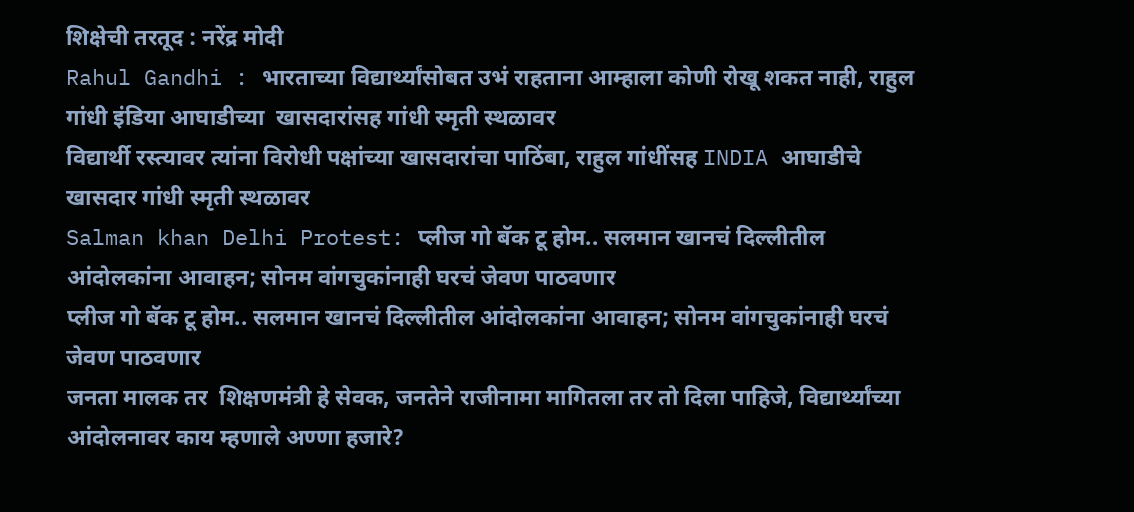शिक्षेची तरतूद : नरेंद्र मोदी
Rahul Gandhi : भारताच्या विद्यार्थ्यांसोबत उभं राहताना आम्हाला कोणी रोखू शकत नाही, राहुल गांधी इंडिया आघाडीच्या  खासदारांसह गांधी स्मृती स्थळावर
विद्यार्थी रस्त्यावर त्यांना विरोधी पक्षांच्या खासदारांचा पाठिंबा, राहुल गांधींसह INDIA आघाडीचे खासदार गांधी स्मृती स्थळावर
Salman khan Delhi Protest: प्लीज गो बॅक टू होम.. सलमान खानचं दिल्लीतील आंदोलकांना आवाहन; सोनम वांगचुकांनाही घरचं जेवण पाठवणार
प्लीज गो बॅक टू होम.. सलमान खानचं दिल्लीतील आंदोलकांना आवाहन; सोनम वांगचुकांनाही घरचं जेवण पाठवणार
जनता मालक तर  शिक्षणमंत्री हे सेवक, जनतेने राजीनामा मागितला तर तो दिला पाहिजे, विद्यार्थ्यांच्या आंदोलनावर काय म्हणाले अण्णा हजारे?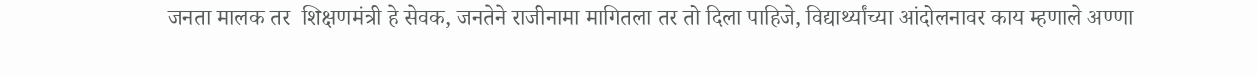जनता मालक तर  शिक्षणमंत्री हे सेवक, जनतेने राजीनामा मागितला तर तो दिला पाहिजे, विद्यार्थ्यांच्या आंदोलनावर काय म्हणाले अण्णा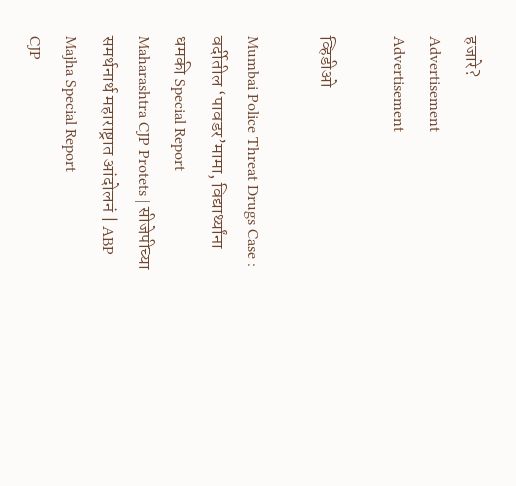हजारे?
Advertisement
Advertisement

व्हिडीओ

Mumbai Police Threat Drugs Case : वर्दीतील ‘पावडर’मामा, विद्यार्थ्यांना धमकी Special Report
Maharashtra CJP Protets | सीजेपीच्या समर्थनार्थ महाराष्ट्रात आंदोलनं | ABP Majha Special Report
CJP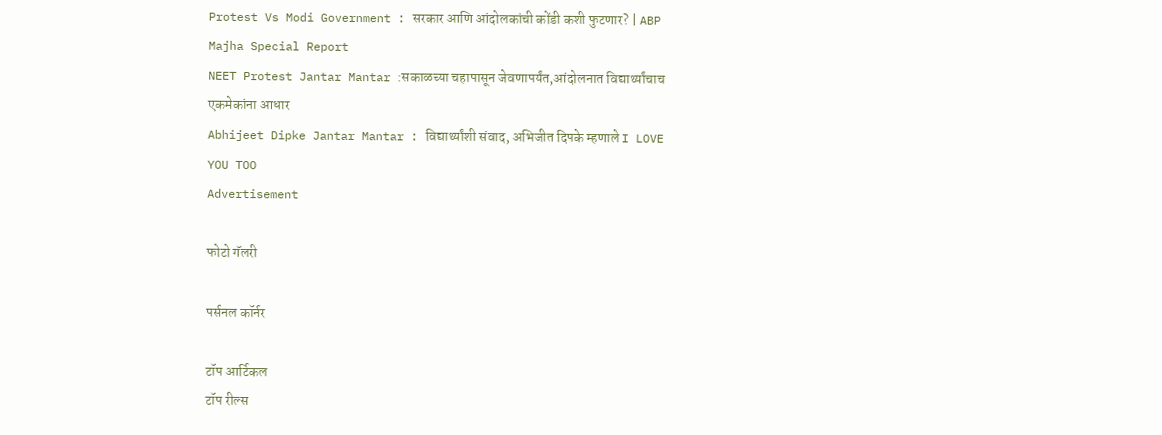Protest Vs Modi Government : सरकार आणि आंदोलकांची कोंडी कशी फुटणार? | ABP Majha Special Report
NEET Protest Jantar Mantar :सकाळच्या चहापासून जेवणापर्यंत,आंदोलनात विद्यार्थ्यांचाच एकमेकांना आधार
Abhijeet Dipke Jantar Mantar : विद्यार्थ्यांशी संवाद, अभिजीत दिपके म्हणाले I LOVE YOU TOO
Advertisement

फोटो गॅलरी

पर्सनल कॉर्नर

टॉप आर्टिकल
टॉप रील्स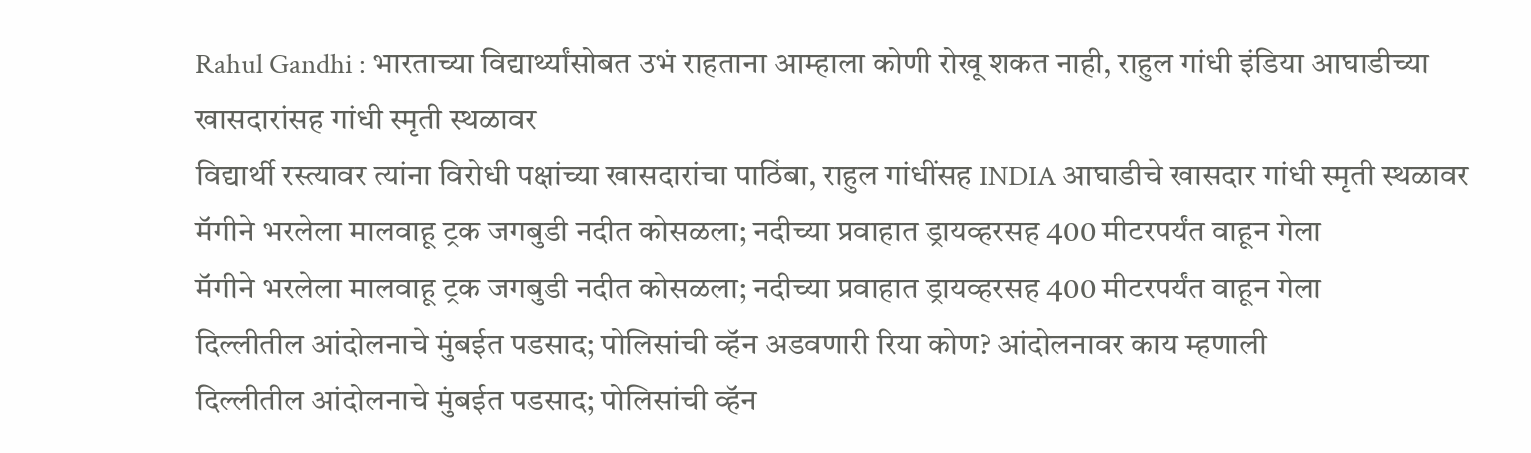Rahul Gandhi : भारताच्या विद्यार्थ्यांसोबत उभं राहताना आम्हाला कोणी रोखू शकत नाही, राहुल गांधी इंडिया आघाडीच्या  खासदारांसह गांधी स्मृती स्थळावर
विद्यार्थी रस्त्यावर त्यांना विरोधी पक्षांच्या खासदारांचा पाठिंबा, राहुल गांधींसह INDIA आघाडीचे खासदार गांधी स्मृती स्थळावर
मॅगीने भरलेला मालवाहू ट्रक जगबुडी नदीत कोसळला; नदीच्या प्रवाहात ड्रायव्हरसह 400 मीटरपर्यंत वाहून गेला
मॅगीने भरलेला मालवाहू ट्रक जगबुडी नदीत कोसळला; नदीच्या प्रवाहात ड्रायव्हरसह 400 मीटरपर्यंत वाहून गेला
दिल्लीतील आंदोलनाचे मुंबईत पडसाद; पोलिसांची व्हॅन अडवणारी रिया कोण? आंदोलनावर काय म्हणाली
दिल्लीतील आंदोलनाचे मुंबईत पडसाद; पोलिसांची व्हॅन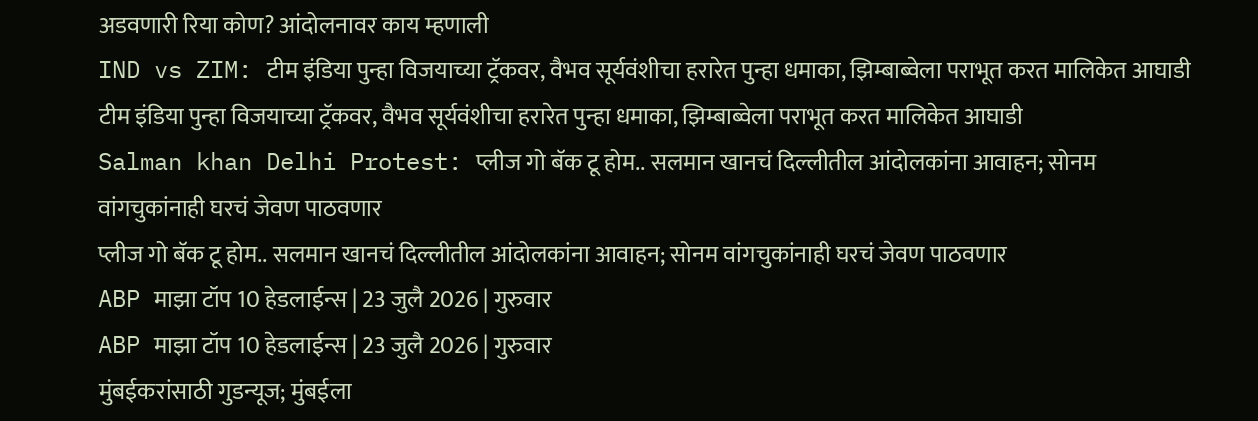अडवणारी रिया कोण? आंदोलनावर काय म्हणाली
IND vs ZIM: टीम इंडिया पुन्हा विजयाच्या ट्रॅकवर, वैभव सूर्यवंशीचा हरारेत पुन्हा धमाका, झिम्बाब्वेला पराभूत करत मालिकेत आघाडी
टीम इंडिया पुन्हा विजयाच्या ट्रॅकवर, वैभव सूर्यवंशीचा हरारेत पुन्हा धमाका, झिम्बाब्वेला पराभूत करत मालिकेत आघाडी
Salman khan Delhi Protest: प्लीज गो बॅक टू होम.. सलमान खानचं दिल्लीतील आंदोलकांना आवाहन; सोनम वांगचुकांनाही घरचं जेवण पाठवणार
प्लीज गो बॅक टू होम.. सलमान खानचं दिल्लीतील आंदोलकांना आवाहन; सोनम वांगचुकांनाही घरचं जेवण पाठवणार
ABP माझा टॉप 10 हेडलाईन्स | 23 जुलै 2026 | गुरुवार
ABP माझा टॉप 10 हेडलाईन्स | 23 जुलै 2026 | गुरुवार
मुंबईकरांसाठी गुडन्यूज; मुंबईला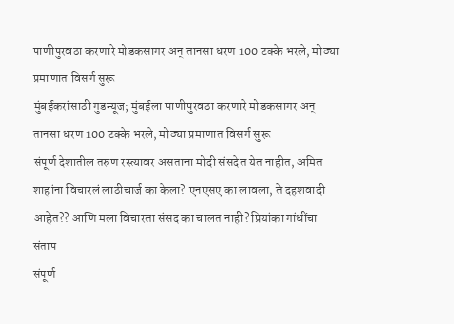पाणीपुरवठा करणारे मोडकसागर अन् तानसा धरण 100 टक्के भरले, मोठ्या प्रमाणात विसर्ग सुरू
मुंबईकरांसाठी गुडन्यूज; मुंबईला पाणीपुरवठा करणारे मोडकसागर अन् तानसा धरण 100 टक्के भरले, मोठ्या प्रमाणात विसर्ग सुरू
संपूर्ण देशातील तरुण रस्त्यावर असताना मोदी संसदेत येत नाहीत, अमित शाहांना विचारलं लाठीचार्ज का केला? एनएसए का लावला, ते दहशवादी आहेत?? आणि मला विचारता संसद का चालत नाही? प्रियांका गांधींचा संताप
संपूर्ण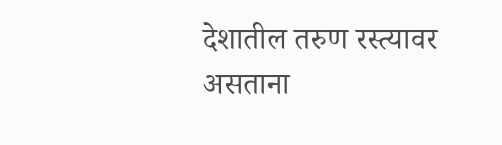देशातील तरुण रस्त्यावर असताना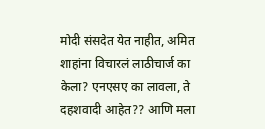मोदी संसदेत येत नाहीत, अमित शाहांना विचारलं लाठीचार्ज का केला? एनएसए का लावला, ते दहशवादी आहेत?? आणि मला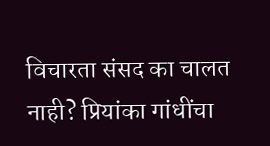विचारता संसद का चालत नाही? प्रियांका गांधींचा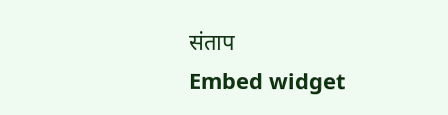संताप
Embed widget